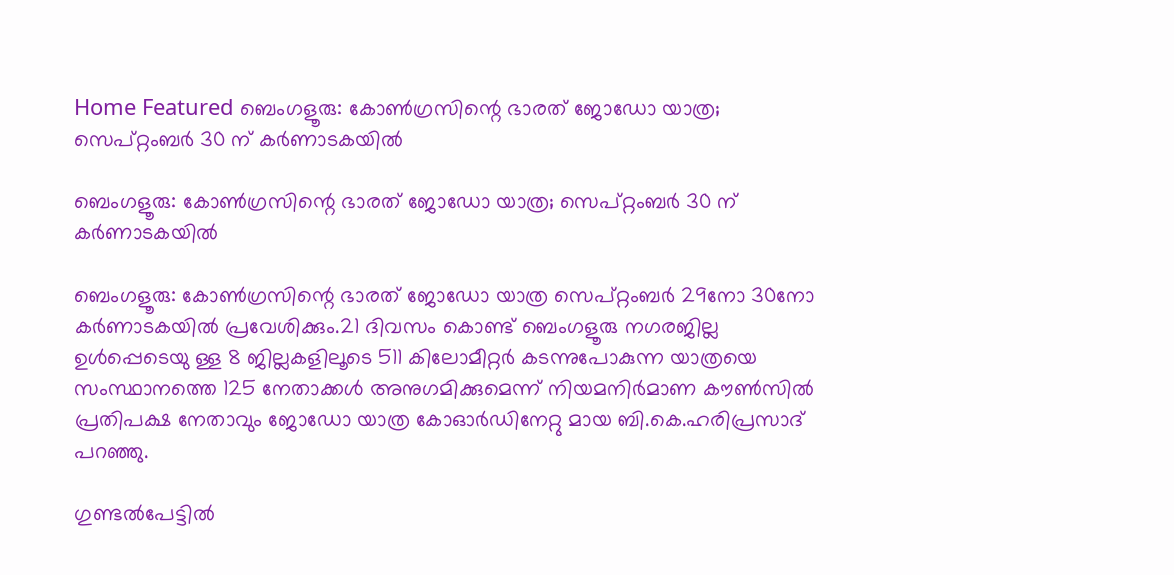Home Featured ബെംഗളൂരു: കോൺഗ്രസിന്റെ ഭാരത് ജോഡോ യാത്ര; സെപ്റ്റംബർ 30 ന് കർണാടകയിൽ

ബെംഗളൂരു: കോൺഗ്രസിന്റെ ഭാരത് ജോഡോ യാത്ര; സെപ്റ്റംബർ 30 ന് കർണാടകയിൽ

ബെംഗളൂരു: കോൺഗ്രസിന്റെ ഭാരത് ജോഡോ യാത്ര സെപ്റ്റംബർ 29നോ 30നോ കർണാടകയിൽ പ്രവേശിക്കും.21 ദിവസം കൊണ്ട് ബെംഗളൂരു നഗരജില്ല ഉൾപ്പെടെയു ള്ള 8 ജില്ലകളിലൂടെ 511 കിലോമീറ്റർ കടന്നുപോകുന്ന യാത്രയെ സംസ്ഥാനത്തെ 125 നേതാക്കൾ അനുഗമിക്കുമെന്ന് നിയമനിർമാണ കൗൺസിൽ പ്രതിപക്ഷ നേതാവും ജോഡോ യാത്ര കോഓർഡിനേറ്റു മായ ബി.കെ.ഹരിപ്രസാദ് പറഞ്ഞു.

ഗുണ്ടൽപേട്ടിൽ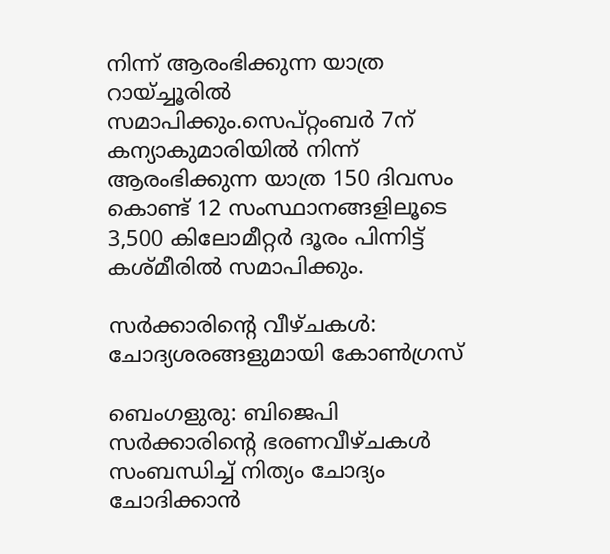നിന്ന് ആരംഭിക്കുന്ന യാത്ര റായ്ച്ചൂരിൽ സമാപിക്കും.സെപ്റ്റംബർ 7ന് കന്യാകുമാരിയിൽ നിന്ന് ആരംഭിക്കുന്ന യാത്ര 150 ദിവസം കൊണ്ട് 12 സംസ്ഥാനങ്ങളിലൂടെ 3,500 കിലോമീറ്റർ ദൂരം പിന്നിട്ട് കശ്മീരിൽ സമാപിക്കും.

സർക്കാരിന്റെ വീഴ്ചകൾ: ചോദ്യശരങ്ങളുമായി കോൺഗ്രസ്

ബെംഗളുരു: ബിജെപി സർക്കാരിന്റെ ഭരണവീഴ്ചകൾ സംബന്ധിച്ച് നിത്യം ചോദ്യം ചോദിക്കാൻ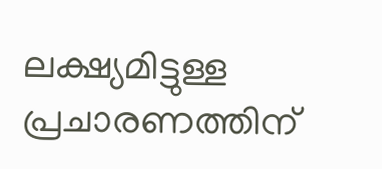ലക്ഷ്യമിട്ടുള്ള പ്രചാരണത്തിന്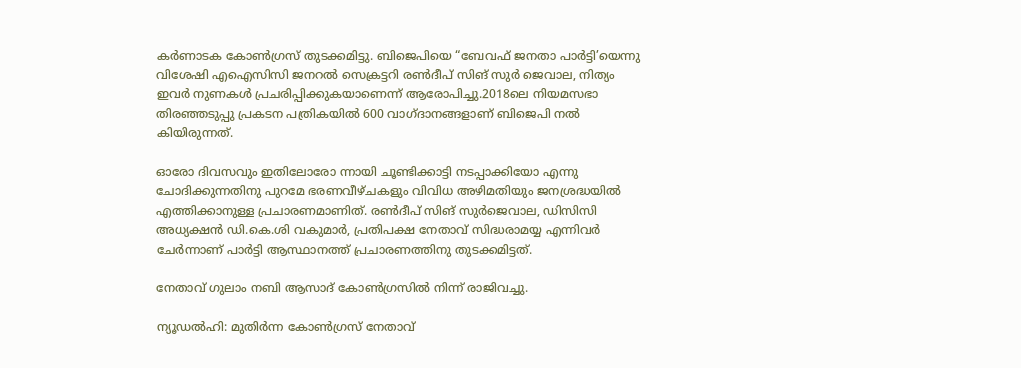കർണാടക കോൺഗ്രസ് തുടക്കമിട്ടു. ബിജെപിയെ “ബേവഫ് ജനതാ പാർട്ടി’യെന്നു വിശേഷി എഐസിസി ജനറൽ സെക്രട്ടറി രൺദീപ് സിങ് സുർ ജെവാല, നിത്യം ഇവർ നുണകൾ പ്രചരിപ്പിക്കുകയാണെന്ന് ആരോപിച്ചു.2018ലെ നിയമസഭാ തിരഞ്ഞടുപ്പു പ്രകടന പത്രികയിൽ 600 വാഗ്ദാനങ്ങളാണ് ബിജെപി നൽ കിയിരുന്നത്.

ഓരോ ദിവസവും ഇതിലോരോ ന്നായി ചൂണ്ടിക്കാട്ടി നടപ്പാക്കിയോ എന്നു ചോദിക്കുന്നതിനു പുറമേ ഭരണവീഴ്ചകളും വിവിധ അഴിമതിയും ജനശ്രദ്ധയിൽ എത്തിക്കാനുള്ള പ്രചാരണമാണിത്. രൺദീപ് സിങ് സുർജെവാല, ഡിസിസി അധ്യക്ഷൻ ഡി.കെ.ശി വകുമാർ, പ്രതിപക്ഷ നേതാവ് സിദ്ധരാമയ്യ എന്നിവർ ചേർന്നാണ് പാർട്ടി ആസ്ഥാനത്ത് പ്രചാരണത്തിനു തുടക്കമിട്ടത്.

നേതാവ് ഗുലാം നബി ആസാദ് കോൺഗ്രസിൽ നിന്ന് രാജിവച്ചു.

ന്യൂഡൽഹി: മുതിർന്ന കോൺഗ്രസ് നേതാവ്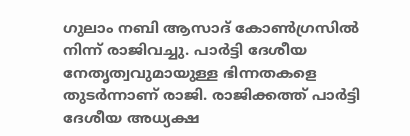ഗുലാം നബി ആസാദ് കോൺഗ്രസിൽ നിന്ന് രാജിവച്ചു. പാർട്ടി ദേശീയ നേതൃത്വവുമായുള്ള ഭിന്നതകളെ തുടർന്നാണ് രാജി. രാജിക്കത്ത് പാർട്ടി ദേശീയ അധ്യക്ഷ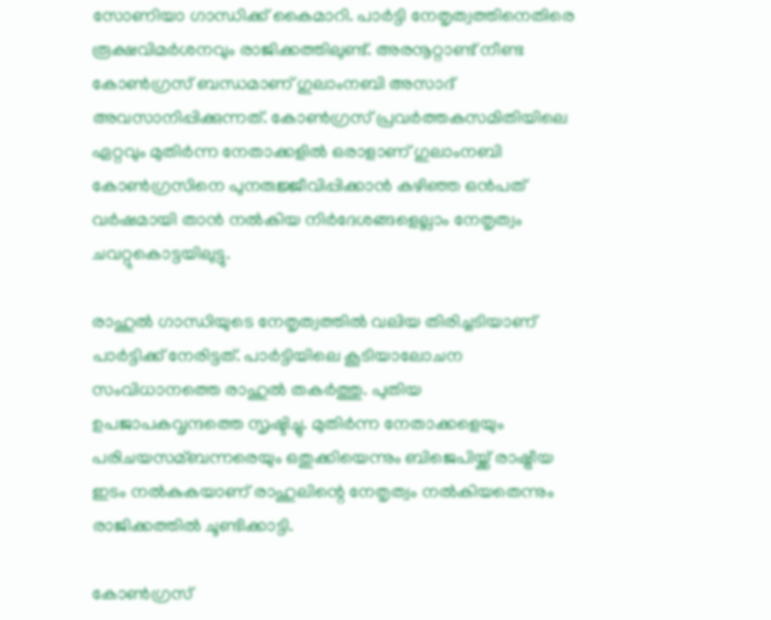സോണിയാ ഗാന്ധിക്ക് കൈമാറി. പാർട്ടി നേതൃത്വത്തിനെതിരെ രൂക്ഷവിമർശനവും രാജിക്കത്തിലുണ്ട്. അരനൂറ്റാണ്ട് നീണ്ട കോൺഗ്രസ് ബന്ധമാണ് ഗുലാംനബി അസാദ് അവസാനിപ്പിക്കുന്നത്. കോൺഗ്രസ് പ്രവർത്തകസമിതിയിലെ ഏറ്റവും മുതിർന്ന നേതാക്കളിൽ ഒരാളാണ് ഗുലാംനബി കോൺഗ്രസിനെ പുനരുജ്ജീവിപ്പിക്കാൻ കഴിഞ്ഞ ഒൻപത് വർഷമായി താൻ നൽകിയ നിർദേശങ്ങളെല്ലാം നേതൃത്വം ചവറ്റുകൊട്ടയിലുട്ടു.

രാഹുൽ ഗാന്ധിയുടെ നേതൃത്വത്തിൽ വലിയ തിരിച്ചടിയാണ് പാർട്ടിക്ക് നേരിട്ടത്. പാർട്ടിയിലെ കൂടിയാലോചന സംവിധാനത്തെ രാഹുൽ തകർത്തു. പുതിയ ഉപജാപകവൃന്ദത്തെ സൃഷ്ടിച്ചു. മുതിർന്ന നേതാക്കളെയും പരിചയസമ്ബന്നരെയും ഒതുക്കിയെന്നും ബിജെപിയ്ക്ക് രാഷ്ട്രീയ ഇടം നൽകുകയാണ് രാഹുലിന്റെ നേതൃത്വം നൽകിയതെന്നും രാജിക്കത്തിൽ ചൂണ്ടിക്കാട്ടി.

കോൺഗ്രസ്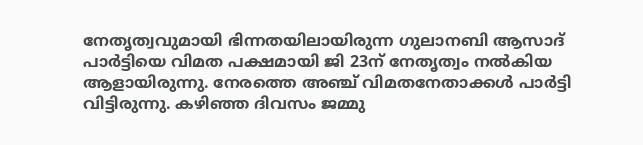നേതൃത്വവുമായി ഭിന്നതയിലായിരുന്ന ഗുലാനബി ആസാദ് പാർട്ടിയെ വിമത പക്ഷമായി ജി 23ന് നേതൃത്വം നൽകിയ ആളായിരുന്നു. നേരത്തെ അഞ്ച് വിമതനേതാക്കൾ പാർട്ടി വിട്ടിരുന്നു. കഴിഞ്ഞ ദിവസം ജമ്മു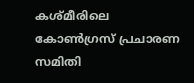കശ്മീരിലെ കോൺഗ്രസ് പ്രചാരണ സമിതി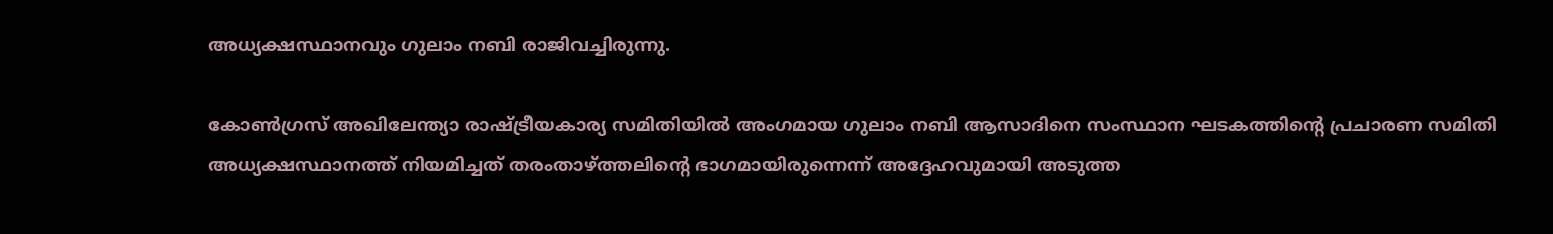അധ്യക്ഷസ്ഥാനവും ഗുലാം നബി രാജിവച്ചിരുന്നു.

കോൺഗ്രസ് അഖിലേന്ത്യാ രാഷ്ട്രീയകാര്യ സമിതിയിൽ അംഗമായ ഗുലാം നബി ആസാദിനെ സംസ്ഥാന ഘടകത്തിന്റെ പ്രചാരണ സമിതി അധ്യക്ഷസ്ഥാനത്ത് നിയമിച്ചത് തരംതാഴ്ത്തലിന്റെ ഭാഗമായിരുന്നെന്ന് അദ്ദേഹവുമായി അടുത്ത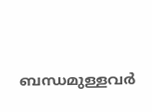ബന്ധമുള്ളവർ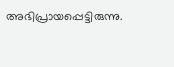അഭിപ്രായപ്പെട്ടിരുന്നു.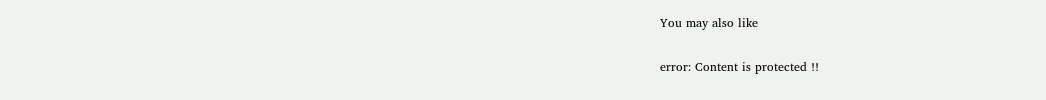You may also like

error: Content is protected !!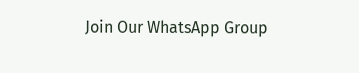Join Our WhatsApp Group